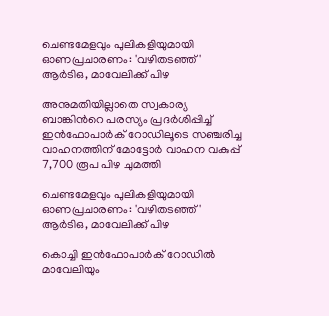ചെണ്ടമേളവും പുലികളിയുമായി ഓണപ്രചാരണം: 'വഴിതടഞ്ഞ്' ആർടിഒ, മാവേലിക്ക് പിഴ

അനുമതിയില്ലാതെ സ്വകാര്യ ബാങ്കിന്‍റെ പരസ്യം പ്രദർശിപ്പിച്ച് ഇൻഫോപാർക് റോഡിലൂടെ സഞ്ചരിച്ച വാഹനത്തിന് മോട്ടോർ വാഹന വകുപ്പ് 7,700 രൂപ പിഴ ചുമത്തി

ചെണ്ടമേളവും പുലികളിയുമായി ഓണപ്രചാരണം: 'വഴിതടഞ്ഞ്' ആർടിഒ, മാവേലിക്ക് പിഴ

കൊച്ചി ഇൻഫോപാർക് റോഡിൽ മാവേലിയും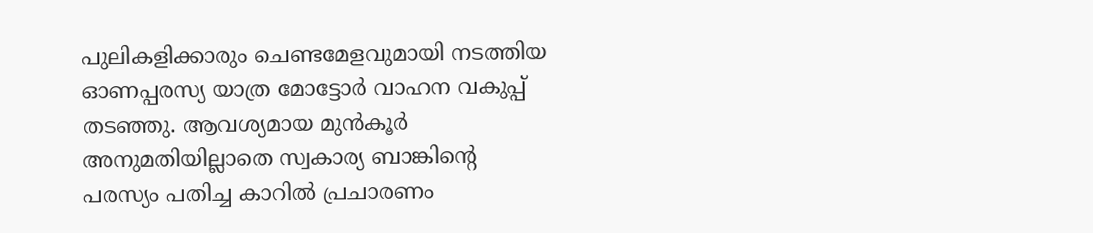പുലികളിക്കാരും ചെണ്ടമേളവുമായി നടത്തിയ ഓണപ്പരസ്യ യാത്ര മോട്ടോർ വാഹന വകുപ്പ് തടഞ്ഞു. ആവശ്യമായ മുൻകൂർ അനുമതിയില്ലാതെ സ്വകാര്യ ബാങ്കിന്റെ പരസ്യം പതിച്ച കാറിൽ പ്രചാരണം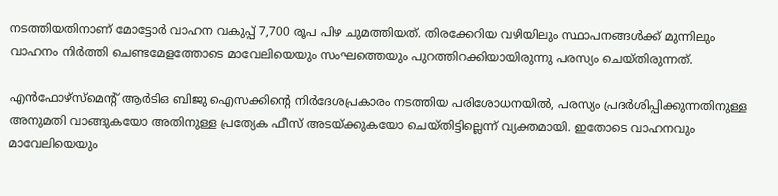നടത്തിയതിനാണ് മോട്ടോർ വാഹന വകുപ്പ് 7,700 രൂപ പിഴ ചുമത്തിയത്. തിരക്കേറിയ വഴിയിലും സ്ഥാപനങ്ങൾക്ക് മുന്നിലും വാഹനം നിർത്തി ചെണ്ടമേളത്തോടെ മാവേലിയെയും സംഘത്തെയും പുറത്തിറക്കിയായിരുന്നു പരസ്യം ചെയ്തിരുന്നത്.

എൻഫോഴ്‌സ്‌മെൻ്റ് ആർടിഒ ബിജു ഐസക്കിൻ്റെ നിർദേശപ്രകാരം നടത്തിയ പരിശോധനയിൽ, പരസ്യം പ്രദർശിപ്പിക്കുന്നതിനുള്ള അനുമതി വാങ്ങുകയോ അതിനുള്ള പ്രത്യേക ഫീസ് അടയ്ക്കുകയോ ചെയ്തിട്ടില്ലെന്ന് വ്യക്തമായി. ഇതോടെ വാഹനവും മാവേലിയെയും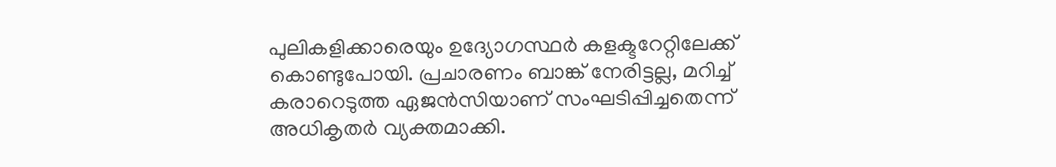പുലികളിക്കാരെയും ഉദ്യോഗസ്ഥർ കളക്ടറേറ്റിലേക്ക് കൊണ്ടുപോയി. പ്രചാരണം ബാങ്ക് നേരിട്ടല്ല, മറിച്ച് കരാറെടുത്ത ഏജൻസിയാണ് സംഘടിപ്പിച്ചതെന്ന് അധികൃതർ വ്യക്തമാക്കി.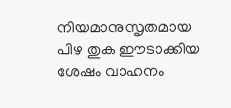നിയമാനുസൃതമായ പിഴ തുക ഈടാക്കിയ ശേഷം വാഹനം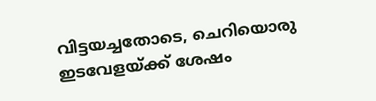വിട്ടയച്ചതോടെ, ചെറിയൊരു ഇടവേളയ്ക്ക് ശേഷം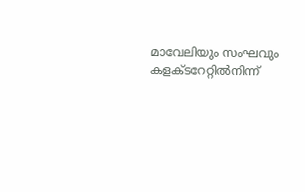മാവേലിയും സംഘവും കളക്ടറേറ്റിൽനിന്ന്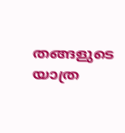തങ്ങളുടെ യാത്ര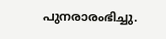പുനരാരംഭിച്ചു.